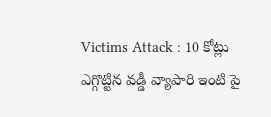Victims Attack : 10 కోట్లు ఎగ్గొట్టిన వడ్డీ వ్యాపారి ఇంటి పై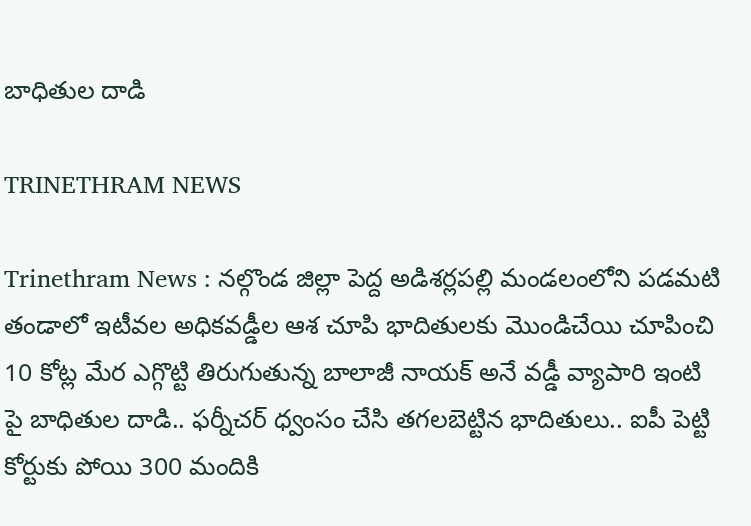బాధితుల దాడి

TRINETHRAM NEWS

Trinethram News : నల్గొండ జిల్లా పెద్ద అడిశర్లపల్లి మండలంలోని పడమటి తండాలో ఇటీవల అధికవడ్డీల ఆశ చూపి భాదితులకు మొండిచేయి చూపించి 10 కోట్ల మేర ఎగ్గొట్టి తిరుగుతున్న బాలాజీ నాయక్ అనే వడ్డీ వ్యాపారి ఇంటి పై బాధితుల దాడి.. ఫర్నీచర్ ధ్వంసం చేసి తగలబెట్టిన భాదితులు.. ఐపీ పెట్టి కోర్టుకు పోయి 300 మందికి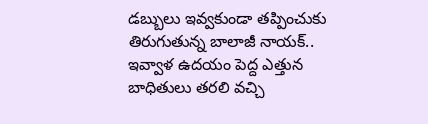డబ్బులు ఇవ్వకుండా తప్పించుకు తిరుగుతున్న బాలాజీ నాయక్.. ఇవ్వాళ ఉదయం పెద్ద ఎత్తున బాధితులు తరలి వచ్చి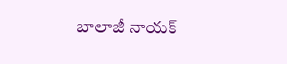బాలాజీ నాయక్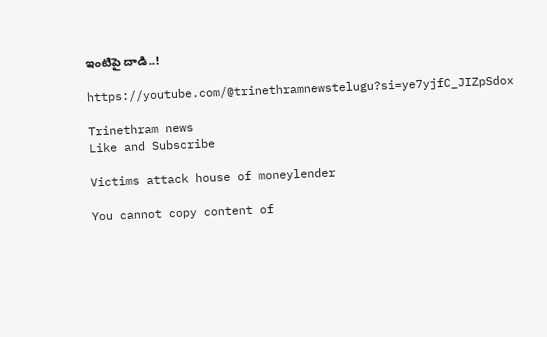ఇంటిపై దాడి..!

https://youtube.com/@trinethramnewstelugu?si=ye7yjfC_JIZpSdox

Trinethram news
Like and Subscribe

Victims attack house of moneylender

You cannot copy content of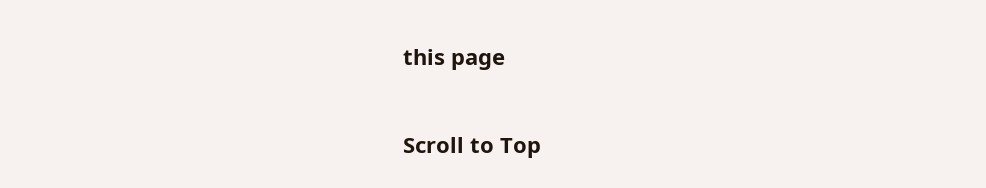this page

Scroll to Top